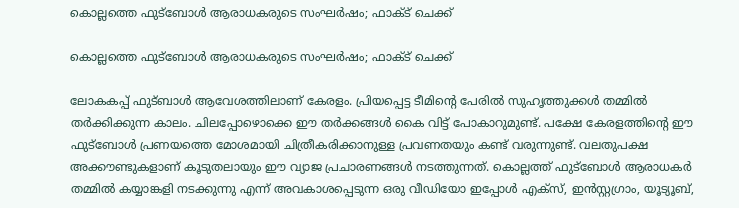കൊല്ലത്തെ ഫുട്‌ബോൾ ആരാധകരുടെ സംഘർഷം; ഫാക്ട് ചെക്ക്

കൊല്ലത്തെ ഫുട്‌ബോൾ ആരാധകരുടെ സംഘർഷം; ഫാക്ട് ചെക്ക്

ലോകകപ്പ് ഫുട്ബാൾ ആവേശത്തിലാണ് കേരളം. പ്രിയപ്പെട്ട ടീമിന്റെ പേരിൽ സുഹൃത്തുക്കൾ തമ്മിൽ തർക്കിക്കുന്ന കാലം. ചിലപ്പോഴൊക്കെ ഈ തർക്കങ്ങൾ കൈ വിട്ട് പോകാറുമുണ്ട്. പക്ഷേ കേരളത്തിന്റെ ഈ ഫുട്ബോൾ പ്രണയത്തെ മോശമായി ചിത്രീകരിക്കാനുള്ള പ്രവണതയും കണ്ട് വരുന്നുണ്ട്. വലതുപക്ഷ അക്കൗണ്ടുകളാണ് കൂടുതലായും ഈ വ്യാജ പ്രചാരണങ്ങൾ നടത്തുന്നത്. കൊല്ലത്ത് ഫുട്ബോൾ ആരാധകർ തമ്മിൽ കയ്യാങ്കളി നടക്കുന്നു എന്ന് അവകാശപ്പെടുന്ന ഒരു വീഡിയോ ഇപ്പോൾ എക്സ്, ഇൻസ്റ്റഗ്രാം, യൂട്യൂബ്,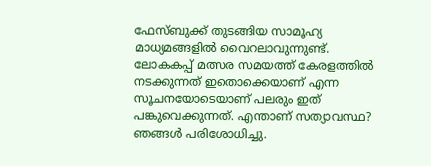ഫേസ്ബുക്ക് തുടങ്ങിയ സാമൂഹ്യ മാധ്യമങ്ങളിൽ വൈറലാവുന്നുണ്ട്. ലോകകപ്പ് മത്സര സമയത്ത് കേരളത്തിൽ നടക്കുന്നത് ഇതൊക്കെയാണ് എന്ന സൂചനയോടെയാണ് പലരും ഇത് പങ്കുവെക്കുന്നത്. എന്താണ് സത്യാവസ്ഥ? ഞങ്ങൾ പരിശോധിച്ചു.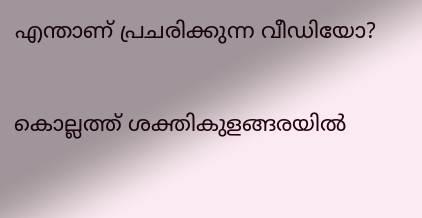എന്താണ് പ്രചരിക്കുന്ന വീഡിയോ?

കൊല്ലത്ത് ശക്തികുളങ്ങരയിൽ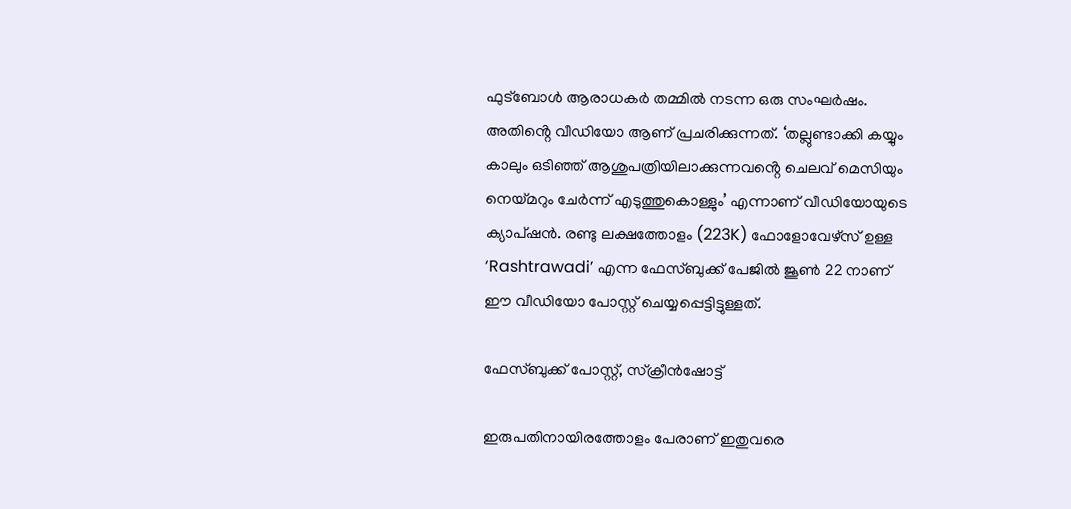ഫുട്ബോൾ ആരാധകർ തമ്മിൽ നടന്ന ഒരു സംഘർഷം. അതിൻ്റെ വീഡിയോ ആണ് പ്രചരിക്കുന്നത്. ‘തല്ലുണ്ടാക്കി കയ്യും കാലും ഒടിഞ്ഞ് ആശുപത്രിയിലാക്കുന്നവൻ്റെ ചെലവ് മെസിയും നെയ്മറും ചേർന്ന് എടുത്തുകൊള്ളും’ എന്നാണ് വീഡിയോയുടെ ക്യാപ്ഷൻ. രണ്ടു ലക്ഷത്തോളം (223K) ഫോളോവേഴ്സ് ഉള്ള ‘Rashtrawadi’ എന്ന ഫേസ്ബുക്ക് പേജിൽ ജൂൺ 22 നാണ് ഈ വീഡിയോ പോസ്റ്റ് ചെയ്യപ്പെട്ടിട്ടുള്ളത്.

ഫേസ്ബുക്ക് പോസ്റ്റ്, സ്ക്രീൻഷോട്ട്

ഇരുപതിനായിരത്തോളം പേരാണ് ഇതുവരെ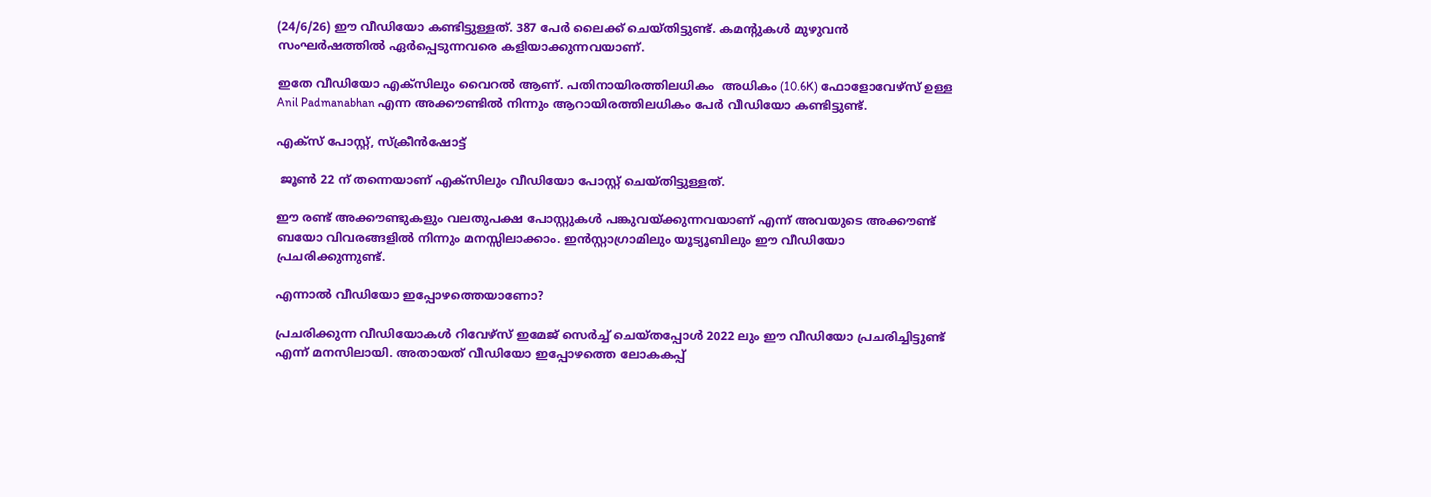(24/6/26) ഈ വീഡിയോ കണ്ടിട്ടുള്ളത്. 387 പേർ ലൈക്ക് ചെയ്തിട്ടുണ്ട്. കമൻ്റുകൾ മുഴുവൻ സംഘർഷത്തിൽ ഏർപ്പെടുന്നവരെ കളിയാക്കുന്നവയാണ്.

ഇതേ വീഡിയോ എക്സിലും വൈറൽ ആണ്. പതിനായിരത്തിലധികം  അധികം (10.6K) ഫോളോവേഴ്സ് ഉള്ള Anil Padmanabhan എന്ന അക്കൗണ്ടിൽ നിന്നും ആറായിരത്തിലധികം പേർ വീഡിയോ കണ്ടിട്ടുണ്ട്.

എക്സ് പോസ്റ്റ്, സ്ക്രീൻഷോട്ട്

 ജൂൺ 22 ന് തന്നെയാണ് എക്സിലും വീഡിയോ പോസ്റ്റ് ചെയ്തിട്ടുള്ളത്.

ഈ രണ്ട് അക്കൗണ്ടുകളും വലതുപക്ഷ പോസ്റ്റുകൾ പങ്കുവയ്ക്കുന്നവയാണ് എന്ന് അവയുടെ അക്കൗണ്ട് ബയോ വിവരങ്ങളിൽ നിന്നും മനസ്സിലാക്കാം. ഇൻസ്റ്റാഗ്രാമിലും യൂട്യൂബിലും ഈ വീഡിയോ പ്രചരിക്കുന്നുണ്ട്.

എന്നാൽ വീഡിയോ ഇപ്പോഴത്തെയാണോ?

പ്രചരിക്കുന്ന വീഡിയോകൾ റിവേഴ്സ് ഇമേജ് സെർച്ച് ചെയ്തപ്പോൾ 2022 ലും ഈ വീഡിയോ പ്രചരിച്ചിട്ടുണ്ട് എന്ന് മനസിലായി. അതായത് വീഡിയോ ഇപ്പോഴത്തെ ലോകകപ്പ്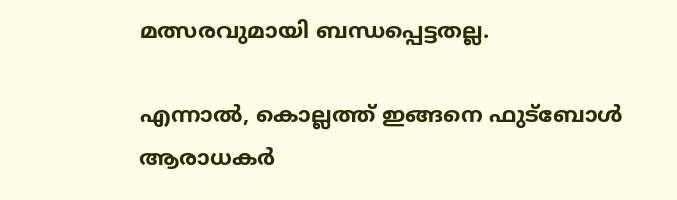മത്സരവുമായി ബന്ധപ്പെട്ടതല്ല.

എന്നാൽ, കൊല്ലത്ത് ഇങ്ങനെ ഫുട്ബോൾ ആരാധകർ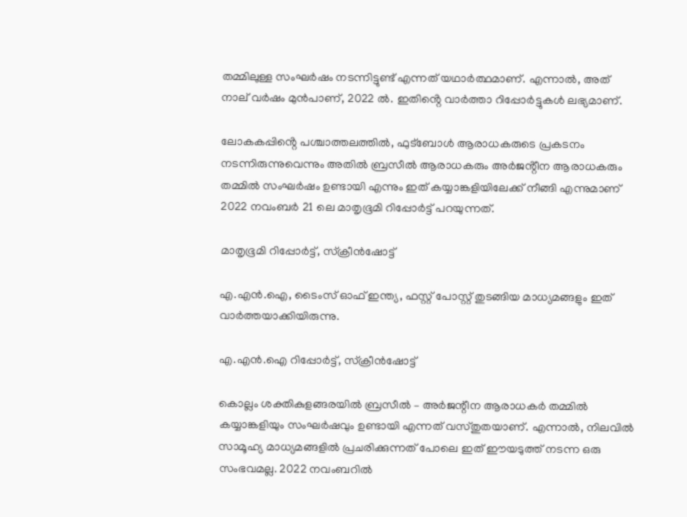തമ്മിലുള്ള സംഘർഷം നടന്നിട്ടുണ്ട് എന്നത് യഥാർത്ഥമാണ്. എന്നാൽ, അത് നാല് വർഷം മുൻപാണ്, 2022 ൽ. ഇതിൻ്റെ വാർത്താ റിപ്പോർട്ടുകൾ ലഭ്യമാണ്.

ലോകകപ്പിൻ്റെ പശ്ചാത്തലത്തിൽ, ഫുട്ബോൾ ആരാധകരുടെ പ്രകടനം നടന്നിരുന്നുവെന്നും അതിൽ ബ്രസീൽ ആരാധകരും അർജൻ്റീന ആരാധകരും തമ്മിൽ സംഘർഷം ഉണ്ടായി എന്നും ഇത് കയ്യാങ്കളിയിലേക്ക് നീങ്ങി എന്നുമാണ് 2022 നവംബർ 21 ലെ മാതൃഭൂമി റിപ്പോർട്ട് പറയുന്നത്.

മാതൃഭൂമി റിപ്പോർട്ട്, സ്ക്രീൻഷോട്ട്

എ.എൻ.ഐ, ടൈംസ് ഓഫ് ഇന്ത്യ, ഫസ്റ്റ് പോസ്റ്റ് തുടങ്ങിയ മാധ്യമങ്ങളും ഇത് വാർത്തയാക്കിയിരുന്നു.

എ.എൻ.ഐ റിപ്പോർട്ട്, സ്ക്രീൻഷോട്ട്

കൊല്ലം ശക്തികുളങ്ങരയിൽ ബ്രസീൽ – അർജന്റീന ആരാധകർ തമ്മിൽ  കയ്യാങ്കളിയും സംഘർഷവും ഉണ്ടായി എന്നത് വസ്തുതയാണ്. എന്നാൽ, നിലവിൽ സാമൂഹ്യ മാധ്യമങ്ങളിൽ പ്രചരിക്കുന്നത് പോലെ ഇത് ഈയടുത്ത് നടന്ന ഒരു സംഭവമല്ല. 2022 നവംബറിൽ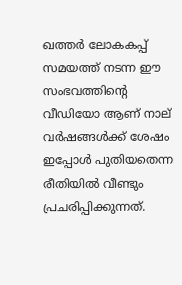ഖത്തർ ലോകകപ്പ് സമയത്ത് നടന്ന ഈ സംഭവത്തിന്റെ വീഡിയോ ആണ് നാല് വർഷങ്ങൾക്ക് ശേഷം ഇപ്പോൾ പുതിയതെന്ന രീതിയിൽ വീണ്ടും പ്രചരിപ്പിക്കുന്നത്.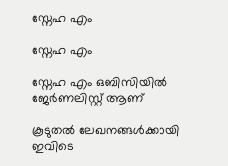സ്നേഹ എം

സ്നേഹ എം

സ്നേഹ എം ഒബിസിയില്‍ ജേർണലിസ്റ്റ് ആണ്

കൂടുതൽ ലേഖനങ്ങൾക്കായി ഇവിടെ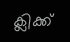ക്ലിക്ക്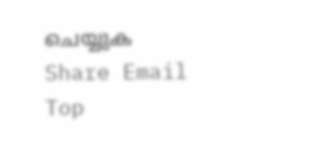ചെയ്യുക
Share Email
Top